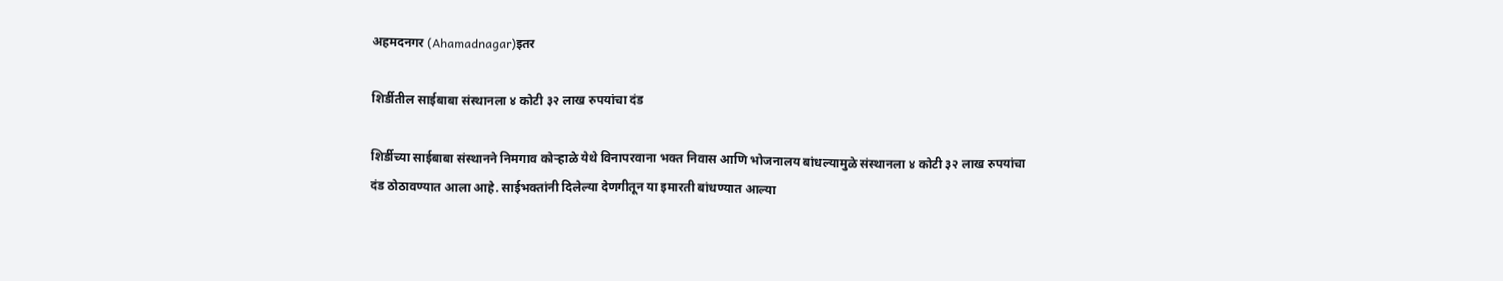अहमदनगर (Ahamadnagar)इतर

शिर्डीतील साईबाबा संस्थानला ४ कोटी ३२ लाख रुपयांचा दंड

शिर्डीच्या साईबाबा संस्थानने निमगाव कोऱ्हाळे येथे विनापरवाना भक्त निवास आणि भोजनालय बांधल्यामुळे संस्थानला ४ कोटी ३२ लाख रुपयांचा दंड ठोठावण्यात आला आहे. साईभक्तांनी दिलेल्या देणगीतून या इमारती बांधण्यात आल्या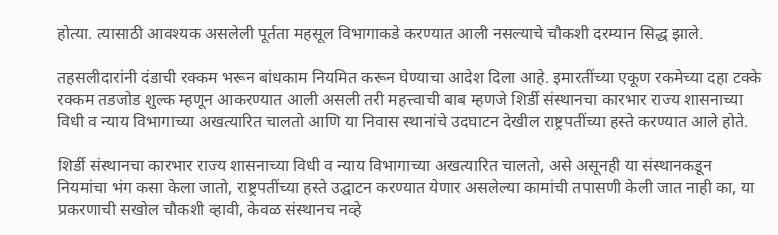होत्या. त्यासाठी आ‌वश्यक असलेली पूर्तता महसूल विभागाकडे करण्यात आली नसल्याचे चौकशी दरम्यान सिद्ध झाले.

तहसलीदारांनी दंडाची रक्कम भरून बांधकाम नियमित करून घेण्याचा आदेश दिला आहे. इमारतींच्या एकूण रकमेच्या दहा टक्के रक्कम तडजोड शुल्क म्हणून आकरण्यात आली असली तरी महत्त्वाची बाब म्हणजे शिर्डी संस्थानचा कारभार राज्य शासनाच्या विधी व न्याय विभागाच्या अखत्यारित चालतो आणि या निवास स्थानांचे उदघाटन देखील राष्ट्रपतींच्या हस्ते करण्यात आले होते.

शिर्डी संस्थानचा कारभार राज्य शासनाच्या विधी व न्याय विभागाच्या अखत्यारित चालतो, असे असूनही या संस्थानकडून नियमांचा भंग कसा केला जातो, राष्ट्रपतींच्या हस्ते उद्घाटन करण्यात येणार असलेल्या कामांची तपासणी केली जात नाही का, या प्रकरणाची सखोल चौकशी व्हावी, केवळ संस्थानच नव्हे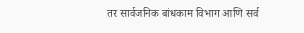तर सार्वजनिक बांधकाम विभाग आणि सर्व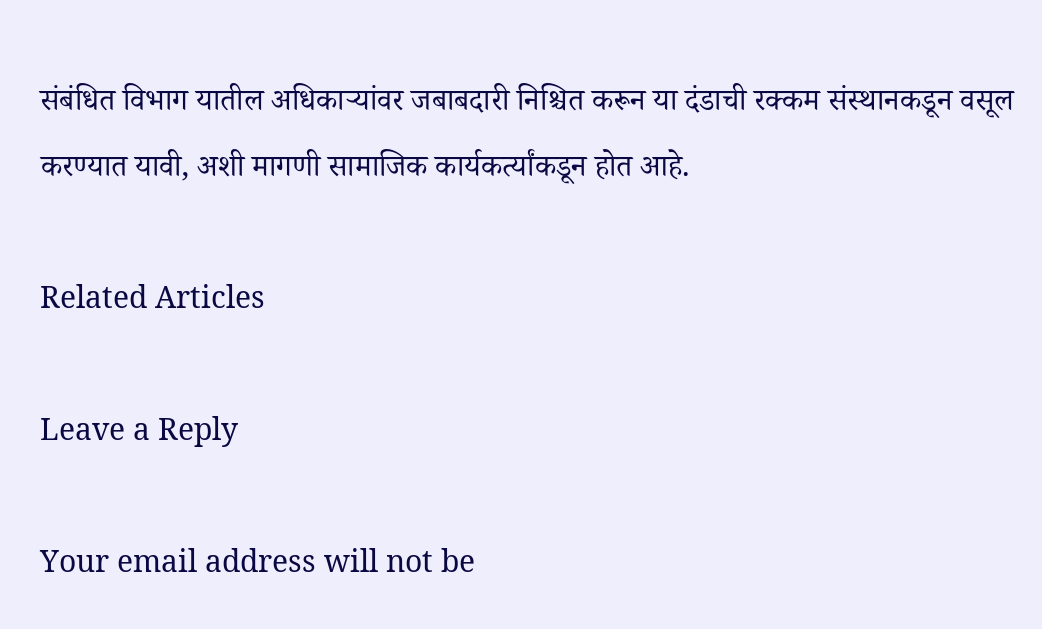संबंधित विभाग यातील अधिकाऱ्यांवर जबाबदारी निश्चित करून या दंडाची रक्कम संस्थानकडून वसूल करण्यात यावी, अशी मागणी सामाजिक कार्यकर्त्यांकडून होत आहे.

Related Articles

Leave a Reply

Your email address will not be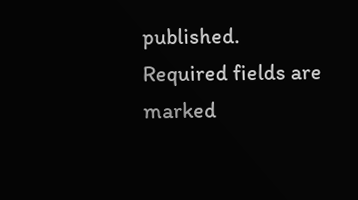published. Required fields are marked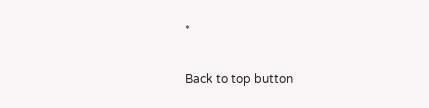*

Back to top button